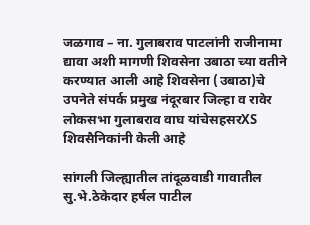जळगाव – ना. गुलाबराव पाटलांनी राजीनामा द्यावा अशी मागणी शिवसेना उबाठा च्या वतीने करण्यात आली आहे शिवसेना (उबाठा)चे उपनेते संपर्क प्रमुख नंदूरबार जिल्हा व रावेर लोकसभा गुलाबराव वाघ यांचेसहसरXS शिवसैनिकांनी केली आहे

सांगली जिल्ह्यातील तांदूळवाडी गावातील सु.भे.ठेकेदार हर्षल पाटील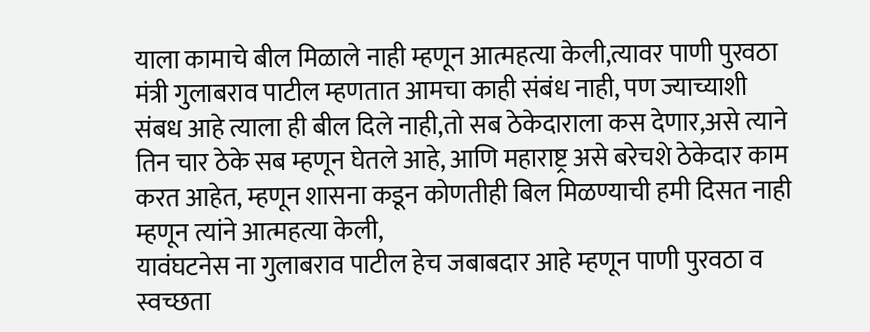याला कामाचे बील मिळाले नाही म्हणून आत्महत्या केली,त्यावर पाणी पुरवठा मंत्री गुलाबराव पाटील म्हणतात आमचा काही संबंध नाही, पण ज्याच्याशी संबध आहे त्याला ही बील दिले नाही,तो सब ठेकेदाराला कस देणार,असे त्याने तिन चार ठेके सब म्हणून घेतले आहे, आणि महाराष्ट्र असे बरेचशे ठेकेदार काम करत आहेत, म्हणून शासना कडून कोणतीही बिल मिळण्याची हमी दिसत नाही म्हणून त्यांने आत्महत्या केली,
यावंघटनेस ना गुलाबराव पाटील हेच जबाबदार आहे म्हणून पाणी पुरवठा व स्वच्छता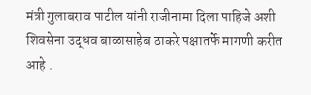मंत्री गुलाबराव पाटील यांनी राजीनामा दिला पाहिजे अशी शिवसेना उद्धव बाळासाहेब ठाकरे पक्षातर्फे मागणी करीत आहे .